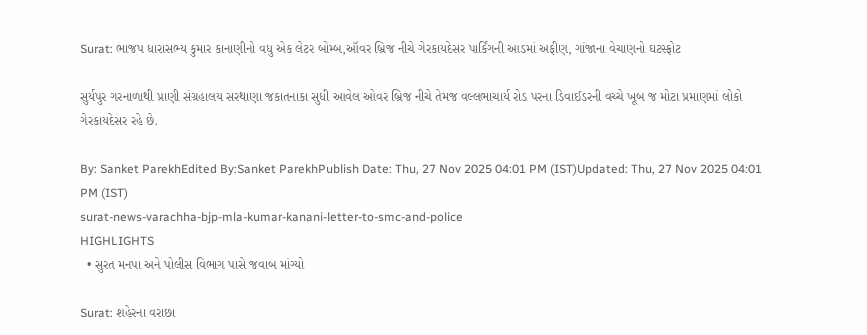Surat: ભાજપ ધારાસભ્ય કુમાર કાનાણીનો વધુ એક લેટર બોમ્બ,ઑવર બ્રિજ નીચે ગેરકાયદેસર પાર્કિંગની આડમાં અફીણ, ગાંજાના વેચાણનો ઘટસ્ફોટ

સુર્યપુર ગરનાળાથી પ્રાણી સંગ્રહાલય સરથાણા જકાતનાકા સુધી આવેલ ઓવર બ્રિજ નીચે તેમજ વલ્લભાચાર્ય રોડ પરના ડિવાઈડરની વચ્ચે ખૂબ જ મોટા પ્રમાણમાં લોકો ગેરકાયદેસર રહે છે.

By: Sanket ParekhEdited By:Sanket ParekhPublish Date: Thu, 27 Nov 2025 04:01 PM (IST)Updated: Thu, 27 Nov 2025 04:01 PM (IST)
surat-news-varachha-bjp-mla-kumar-kanani-letter-to-smc-and-police
HIGHLIGHTS
  • સુરત મનપા અને પોલીસ વિભાગ પાસે જવાબ માંગ્યો

Surat: શહેરના વરાછા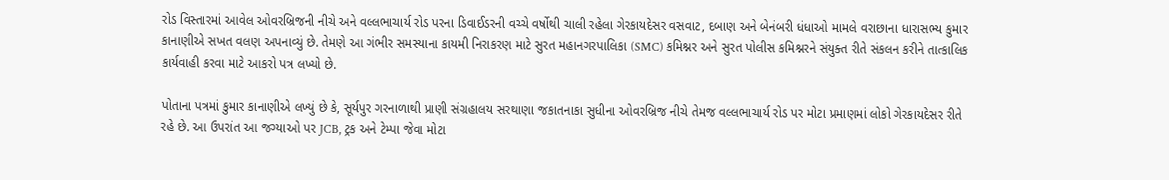રોડ વિસ્તારમાં આવેલ ઓવરબ્રિજની નીચે અને વલ્લભાચાર્ય રોડ પરના ડિવાઈડરની વચ્ચે વર્ષોથી ચાલી રહેલા ગેરકાયદેસર વસવાટ, દબાણ અને બેનંબરી ધંધાઓ મામલે વરાછાના ધારાસભ્ય કુમાર કાનાણીએ સખત વલણ અપનાવ્યું છે. તેમણે આ ગંભીર સમસ્યાના કાયમી નિરાકરણ માટે સુરત મહાનગરપાલિકા (SMC) કમિશ્નર અને સુરત પોલીસ કમિશ્નરને સંયુક્ત રીતે સંકલન કરીને તાત્કાલિક કાર્યવાહી કરવા માટે આકરો પત્ર લખ્યો છે.

પોતાના પત્રમાં કુમાર કાનાણીએ લખ્યું છે કે, સૂર્યપુર ગરનાળાથી પ્રાણી સંગ્રહાલય સરથાણા જકાતનાકા સુધીના ઓવરબ્રિજ નીચે તેમજ વલ્લભાચાર્ય રોડ પર મોટા પ્રમાણમાં લોકો ગેરકાયદેસર રીતે રહે છે. આ ઉપરાંત આ જગ્યાઓ પર JCB, ટ્રક અને ટેમ્પા જેવા મોટા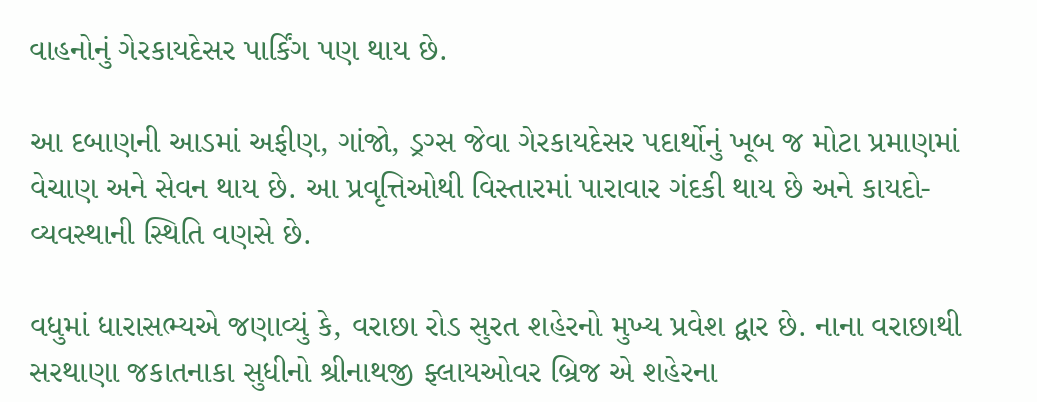વાહનોનું ગેરકાયદેસર પાર્કિંગ પણ થાય છે.

આ દબાણની આડમાં અફીણ, ગાંજો, ડ્રગ્સ જેવા ગેરકાયદેસર પદાર્થોનું ખૂબ જ મોટા પ્રમાણમાં વેચાણ અને સેવન થાય છે. આ પ્રવૃત્તિઓથી વિસ્તારમાં પારાવાર ગંદકી થાય છે અને કાયદો-વ્યવસ્થાની સ્થિતિ વણસે છે.

વધુમાં ધારાસભ્યએ જણાવ્યું કે, વરાછા રોડ સુરત શહેરનો મુખ્ય પ્રવેશ દ્વાર છે. નાના વરાછાથી સરથાણા જકાતનાકા સુધીનો શ્રીનાથજી ફ્લાયઓવર બ્રિજ એ શહેરના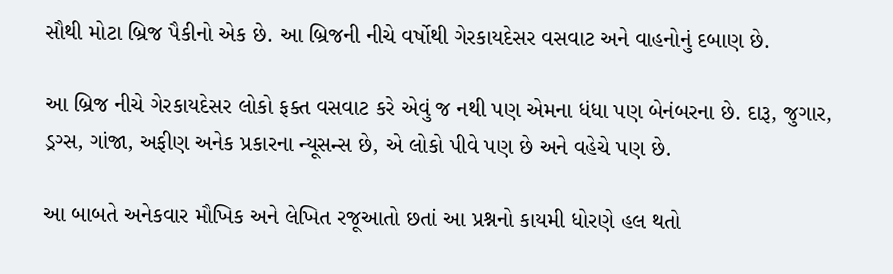સૌથી મોટા બ્રિજ પૈકીનો એક છે. આ બ્રિજની નીચે વર્ષોથી ગેરકાયદેસર વસવાટ અને વાહનોનું દબાણ છે.

આ બ્રિજ નીચે ગેરકાયદેસર લોકો ફક્ત વસવાટ કરે એવું જ નથી પણ એમના ધંધા પણ બેનંબરના છે. દારૂ, જુગાર, ડ્રગ્સ, ગાંજા, અફીણ અનેક પ્રકારના ન્યૂસન્સ છે, એ લોકો પીવે પણ છે અને વહેચે પણ છે.

આ બાબતે અનેકવાર મૌખિક અને લેખિત રજૂઆતો છતાં આ પ્રશ્નનો કાયમી ધોરણે હલ થતો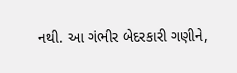નથી. આ ગંભીર બેદરકારી ગણીને,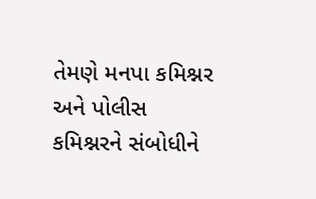તેમણે મનપા કમિશ્નર અને પોલીસ કમિશ્નરને સંબોધીને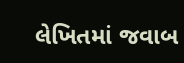લેખિતમાં જવાબ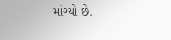માંગ્યો છે.